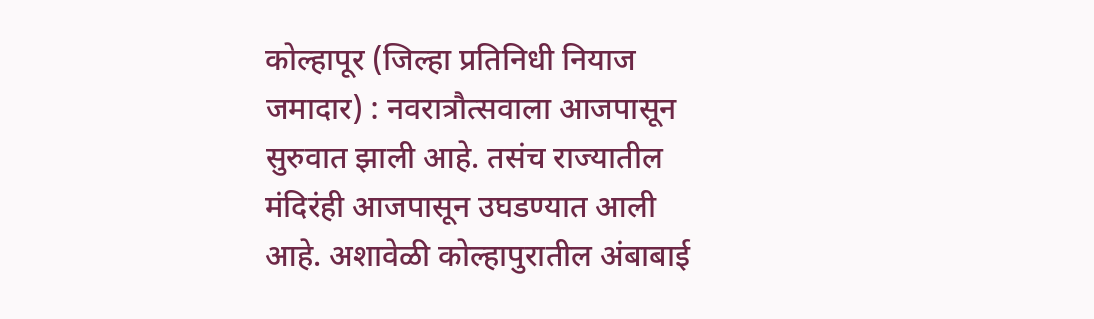कोल्हापूर (जिल्हा प्रतिनिधी नियाज जमादार) : नवरात्रौत्सवाला आजपासून सुरुवात झाली आहे. तसंच राज्यातील मंदिरंही आजपासून उघडण्यात आली आहे. अशावेळी कोल्हापुरातील अंबाबाई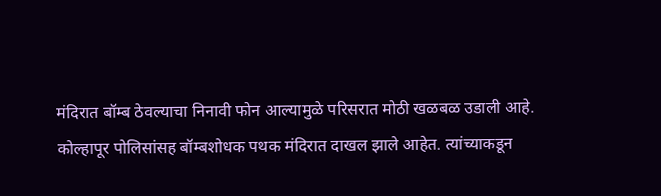मंदिरात बॉम्ब ठेवल्याचा निनावी फोन आल्यामुळे परिसरात मोठी खळबळ उडाली आहे.
कोल्हापूर पोलिसांसह बॉम्बशोधक पथक मंदिरात दाखल झाले आहेत. त्यांच्याकडून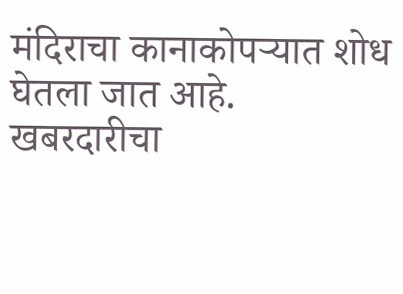मंदिराचा कानाकोपऱ्यात शोध घेतला जात आहे. खबरदारीचा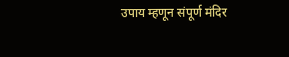उपाय म्हणून संपूर्ण मंदिर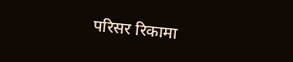परिसर रिकामा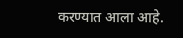करण्यात आला आहे.